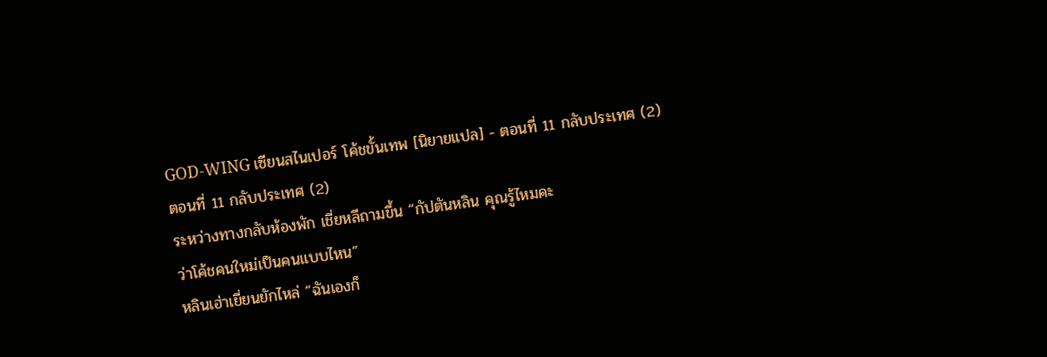GOD-WING เซียนสไนเปอร์ โค้ชขั้นเทพ [นิยายแปล] - ตอนที่ 11 กลับประเทศ (2)
ตอนที่ 11 กลับประเทศ (2)
ระหว่างทางกลับห้องพัก เชี่ยหลีถามขึ้น “กัปตันหลิน คุณรู้ไหมคะ
ว่าโค้ชคนใหม่เป็นคนแบบไหน”
หลินเฮ่าเยี่ยนยักไหล่ “ฉันเองก็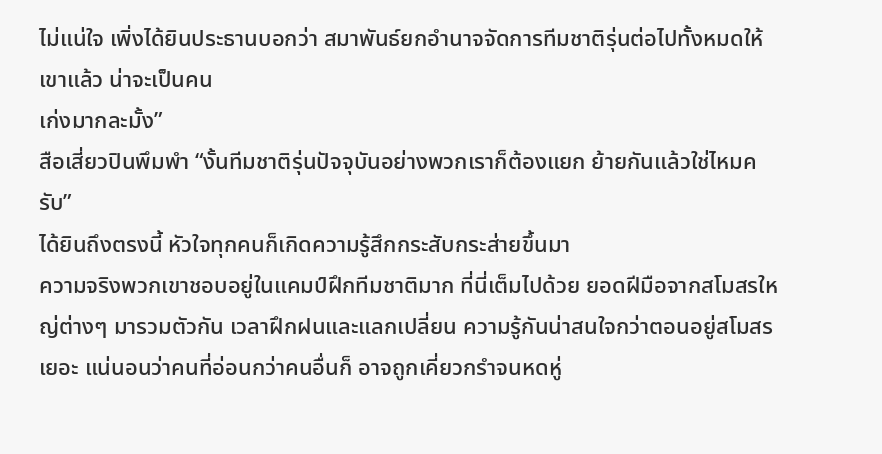ไม่แน่ใจ เพิ่งได้ยินประธานบอกว่า สมาพันธ์ยกอํานาจจัดการทีมชาติรุ่นต่อไปทั้งหมดให้เขาแล้ว น่าจะเป็นคน
เก่งมากละมั้ง”
สือเสี่ยวปินพึมพํา “งั้นทีมชาติรุ่นปัจจุบันอย่างพวกเราก็ต้องแยก ย้ายกันแล้วใช่ไหมครับ”
ได้ยินถึงตรงนี้ หัวใจทุกคนก็เกิดความรู้สึกกระสับกระส่ายขึ้นมา
ความจริงพวกเขาชอบอยู่ในแคมป์ฝึกทีมชาติมาก ที่นี่เต็มไปด้วย ยอดฝีมือจากสโมสรใหญ่ต่างๆ มารวมตัวกัน เวลาฝึกฝนและแลกเปลี่ยน ความรู้กันน่าสนใจกว่าตอนอยู่สโมสรเยอะ แน่นอนว่าคนที่อ่อนกว่าคนอื่นก็ อาจถูกเคี่ยวกรําจนหดหู่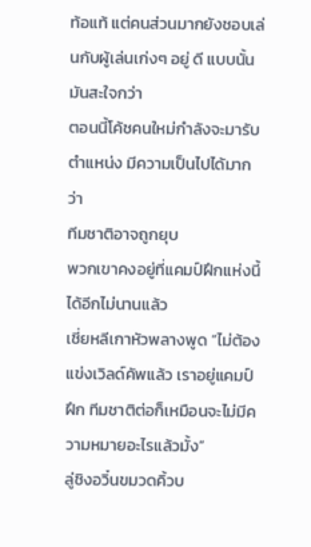ท้อแท้ แต่คนส่วนมากยังชอบเล่นกับผู้เล่นเก่งๆ อยู่ ดี แบบนั้นมันสะใจกว่า
ตอนนี้โค้ชคนใหม่กําลังจะมารับตําแหน่ง มีความเป็นไปได้มากว่า
ทีมชาติอาจถูกยุบ
พวกเขาคงอยู่ที่แคมป์ฝึกแห่งนี้ได้อีกไม่นานแล้ว
เชี่ยหลีเกาหัวพลางพูด “ไม่ต้องแข่งเวิลด์คัพแล้ว เราอยู่แคมป์ฝึก ทีมชาติต่อก็เหมือนจะไม่มีความหมายอะไรแล้วมั้ง”
ลู่ชิงอวิ๋นขมวดคิ้วบ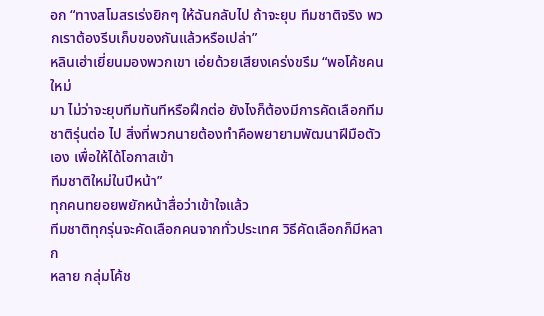อก “ทางสโมสรเร่งยิกๆ ให้ฉันกลับไป ถ้าจะยุบ ทีมชาติจริง พวกเราต้องรีบเก็บของกันแล้วหรือเปล่า”
หลินเฮ่าเยี่ยนมองพวกเขา เอ่ยด้วยเสียงเคร่งขรึม “พอโค้ชคนใหม่
มา ไม่ว่าจะยุบทีมทันทีหรือฝึกต่อ ยังไงก็ต้องมีการคัดเลือกทีมชาติรุ่นต่อ ไป สิ่งที่พวกนายต้องทําคือพยายามพัฒนาฝีมือตัวเอง เพื่อให้ได้โอกาสเข้า
ทีมชาติใหม่ในปีหน้า”
ทุกคนทยอยพยักหน้าสื่อว่าเข้าใจแล้ว
ทีมชาติทุกรุ่นจะคัดเลือกคนจากทั่วประเทศ วิธีคัดเลือกก็มีหลาก
หลาย กลุ่มโค้ช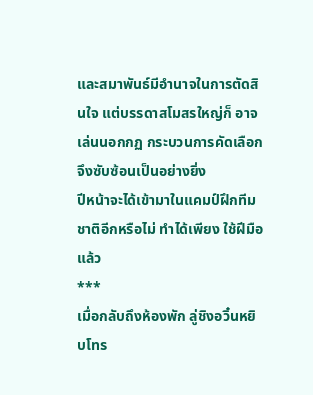และสมาพันธ์มีอํานาจในการตัดสินใจ แต่บรรดาสโมสรใหญ่ก็ อาจเล่นนอกกฏ กระบวนการคัดเลือกจึงซับซ้อนเป็นอย่างยิ่ง
ปีหน้าจะได้เข้ามาในแคมป์ฝึกทีมชาติอีกหรือไม่ ทําได้เพียง ใช้ฝีมือ
แล้ว
***
เมื่อกลับถึงห้องพัก ลู่ชิงอวิ๋นหยิบโทร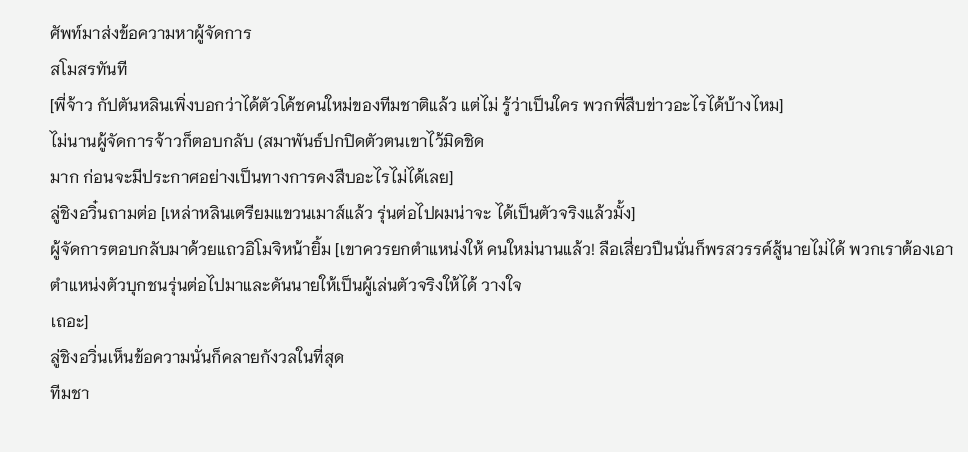ศัพท์มาส่งข้อความหาผู้จัดการ
สโมสรทันที
[พี่จ้าว กัปตันหลินเพิ่งบอกว่าได้ตัวโค้ชคนใหม่ของทีมชาติแล้ว แต่ไม่ รู้ว่าเป็นใคร พวกพี่สืบข่าวอะไรได้บ้างไหม]
ไม่นานผู้จัดการจ้าวก็ตอบกลับ (สมาพันธ์ปกปิดตัวตนเขาไว้มิดชิด
มาก ก่อนจะมีประกาศอย่างเป็นทางการคงสืบอะไรไม่ได้เลย]
ลู่ชิงอวิ๋นถามต่อ [เหล่าหลินเตรียมแขวนเมาส์แล้ว รุ่นต่อไปผมน่าจะ ได้เป็นตัวจริงแล้วมั้ง]
ผู้จัดการตอบกลับมาด้วยแถวอิโมจิหน้ายิ้ม [เขาควรยกตําแหน่งให้ คนใหม่นานแล้ว! ลือเสี่ยวปืนนั่นก็พรสวรรค์สู้นายไม่ได้ พวกเราต้องเอา ตําแหน่งตัวบุกชนรุ่นต่อไปมาและดันนายให้เป็นผู้เล่นตัวจริงให้ได้ วางใจ
เถอะ]
ลู่ชิงอวิ่นเห็นข้อความนั่นก็คลายกังวลในที่สุด
ทีมชา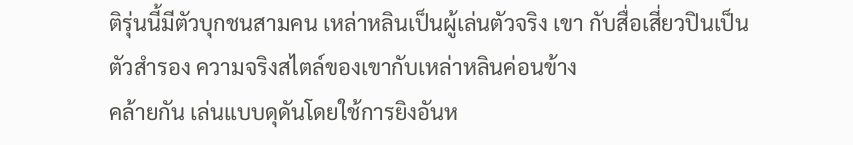ติรุ่นนี้มีตัวบุกชนสามคน เหล่าหลินเป็นผู้เล่นตัวจริง เขา กับสื่อเสี่ยวปินเป็นตัวสํารอง ความจริงสไตล์ของเขากับเหล่าหลินค่อนข้าง
คล้ายกัน เล่นแบบดุดันโดยใช้การยิงอันห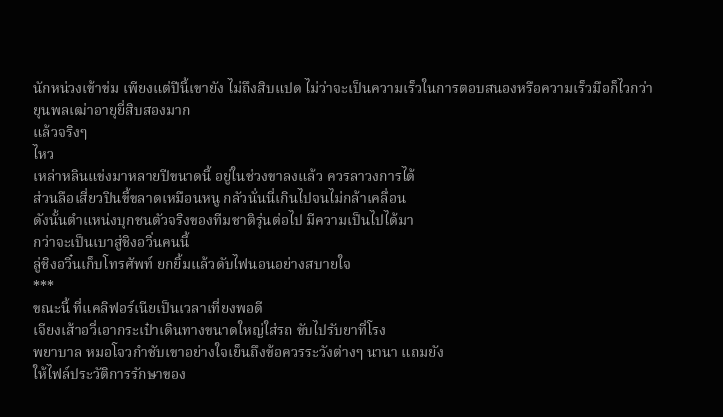นักหน่วงเข้าข่ม เพียงแต่ปีนี้เขายัง ไม่ถึงสิบแปด ไม่ว่าจะเป็นความเร็วในการตอบสนองหรือความเร็วมือก็ไวกว่า
ยุนพลเฒ่าอายุยี่สิบสองมาก
แล้วจริงๆ
ไหว
เหล่าหลินแข่งมาหลายปีขนาดนี้ อยู่ในช่วงขาลงแล้ว ควรลาวงการได้
ส่วนลือเสี่ยวปินขี้ขลาดเหมือนหนู กลัวนั่นนี่เกินไปจนไม่กล้าเคลื่อน
ดังนั้นตําแหน่งบุกชนตัวจริงของทีมชาติรุ่นต่อไป มีความเป็นไปได้มา
กว่าจะเป็นเบาสู่ชิงอวิ่นคนนี้
ลู่ชิงอวิ๋นเก็บโทรศัพท์ ยกยิ้มแล้วดับไฟนอนอย่างสบายใจ
***
ขณะนี้ ที่แคลิฟอร์เนียเป็นเวลาเที่ยงพอดี
เจียงเส้าอวี่เอากระเป๋าเดินทางขนาดใหญ่ใส่รถ ขับไปรับยาที่โรง
พยาบาล หมอโจวกําชับเขาอย่างใจเย็นถึงข้อควรระวังต่างๆ นานา แถมยัง
ให้ไฟล์ประวัติการรักษาของ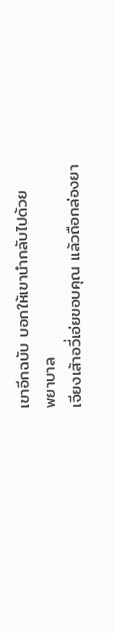เขาอีกฉบับ บอกให้เขานํากลับไปด้วย
พยาบาล
เจียงเส้าอวี่เอ่ยขอบคุณ แล้วถือกล่องยา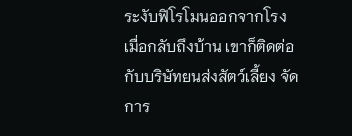ระงับฟิโรโมนออกจากโรง
เมื่อกลับถึงบ้าน เขาก็ติดต่อกับบริษัทยนส่งสัตว์เลี้ยง จัดการ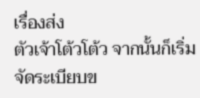เรื่องส่ง
ตัวเจ้าโต้วโต้ว จากนั้นก็เริ่มจัดระเบียบข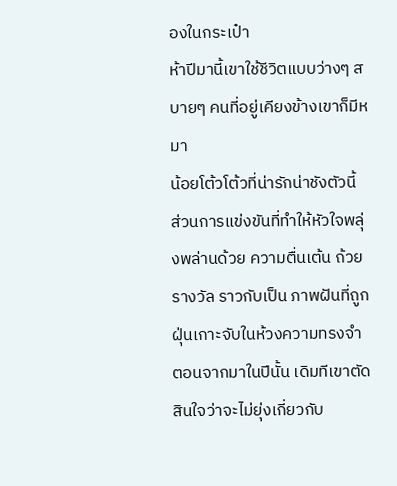องในกระเป๋า
ห้าปีมานี้เขาใช้ชีวิตแบบว่างๆ สบายๆ คนที่อยู่เคียงข้างเขาก็มีหมา
น้อยโต้วโต้วที่น่ารักน่าชังตัวนี้ ส่วนการแข่งขันที่ทําให้หัวใจพลุ่งพล่านด้วย ความตื่นเต้น ถ้วยรางวัล ราวกับเป็น ภาพฝันที่ถูกฝุ่นเกาะจับในห้วงความทรงจํา
ตอนจากมาในปีนั้น เดิมทีเขาตัดสินใจว่าจะไม่ยุ่งเกี่ยวกับ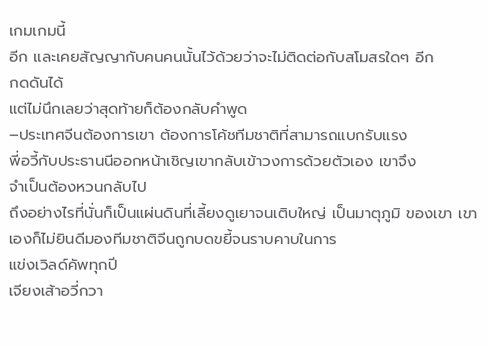เกมเกมนี้
อีก และเคยสัญญากับคนคนนั้นไว้ด้วยว่าจะไม่ติดต่อกับสโมสรใดๆ อีก
กดดันได้
แต่ไม่นึกเลยว่าสุดท้ายก็ต้องกลับคําพูด
–ประเทศจีนต้องการเขา ต้องการโค้ชทีมชาติที่สามารถแบกรับแรง
พี่อวี้กับประธานนีออกหน้าเชิญเขากลับเข้าวงการด้วยตัวเอง เขาจึง
จําเป็นต้องหวนกลับไป
ถึงอย่างไรที่นั่นก็เป็นแผ่นดินที่เลี้ยงดูเยาจนเติบใหญ่ เป็นมาตุภูมิ ของเขา เขาเองก็ไม่ยินดีมองทีมชาติจีนถูกบดขยี้จนราบคาบในการ
แข่งเวิลด์คัพทุกปี
เจียงเส้าอวี่กวา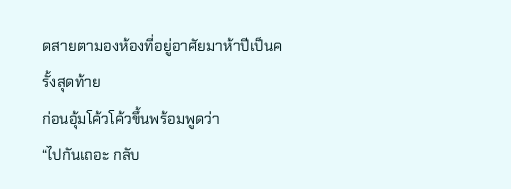ดสายตามองห้องที่อยู่อาศัยมาห้าปีเป็นครั้งสุดท้าย
ก่อนอุ้มโค้วโค้วขึ้นพร้อมพูดว่า
“ไปกันเถอะ กลับ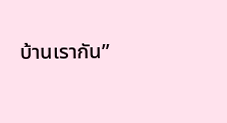บ้านเรากัน”